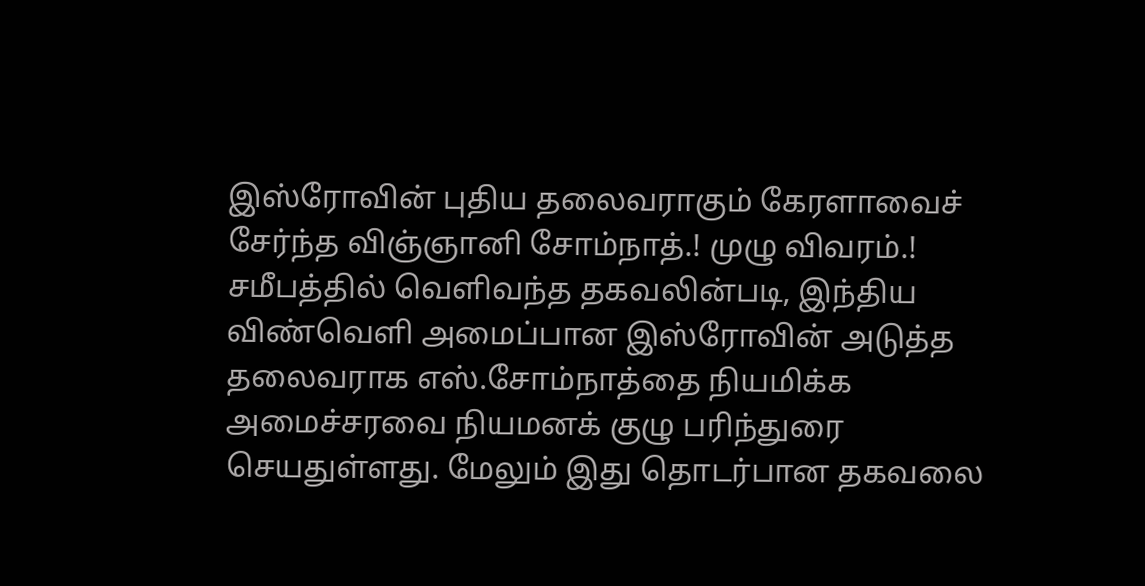இஸ்ரோவின் புதிய தலைவராகும் கேரளாவைச் சேர்ந்த விஞ்ஞானி சோம்நாத்.! முழு விவரம்.!
சமீபத்தில் வெளிவந்த தகவலின்படி, இந்திய விண்வெளி அமைப்பான இஸ்ரோவின் அடுத்த தலைவராக எஸ்.சோம்நாத்தை நியமிக்க அமைச்சரவை நியமனக் குழு பரிந்துரை செயதுள்ளது. மேலும் இது தொடர்பான தகவலை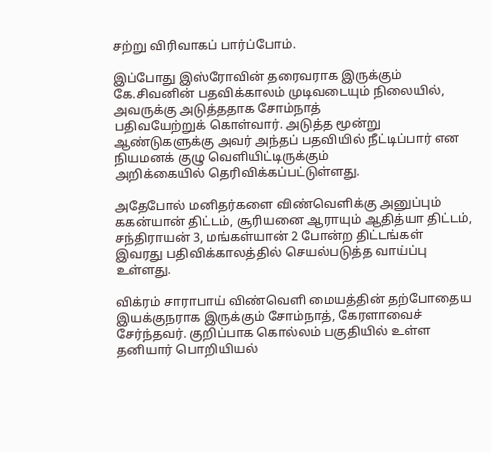சற்று விரிவாகப் பார்ப்போம்.

இப்போது இஸ்ரோவின் தரைவராக இருக்கும் கே.சிவனின் பதவிக்காலம் முடிவடையும் நிலையில், அவருக்கு அடுத்ததாக சோம்நாத்
பதிவயேற்றுக் கொள்வார். அடுத்த மூன்று ஆண்டுகளுக்கு அவர் அந்தப் பதவியில் நீட்டிப்பார் என நியமனக் குழு வெளியிட்டிருக்கும்
அறிக்கையில் தெரிவிக்கப்பட்டுள்ளது.

அதேபோல் மனிதர்களை விண்வெளிக்கு அனுப்பும் ககன்யான் திட்டம், சூரியனை ஆராயும் ஆதித்யா திட்டம், சந்திராயன் 3, மங்கள்யான் 2 போன்ற திட்டங்கள் இவரது பதிவிக்காலத்தில் செயல்படுத்த வாய்ப்பு உள்ளது.

விக்ரம் சாராபாய் விண்வெளி மையத்தின் தற்போதைய இயக்குநராக இருக்கும் சோம்நாத், கேரளாவைச் சேர்ந்தவர். குறிப்பாக கொல்லம் பகுதியில் உள்ள தனியார் பொறியியல்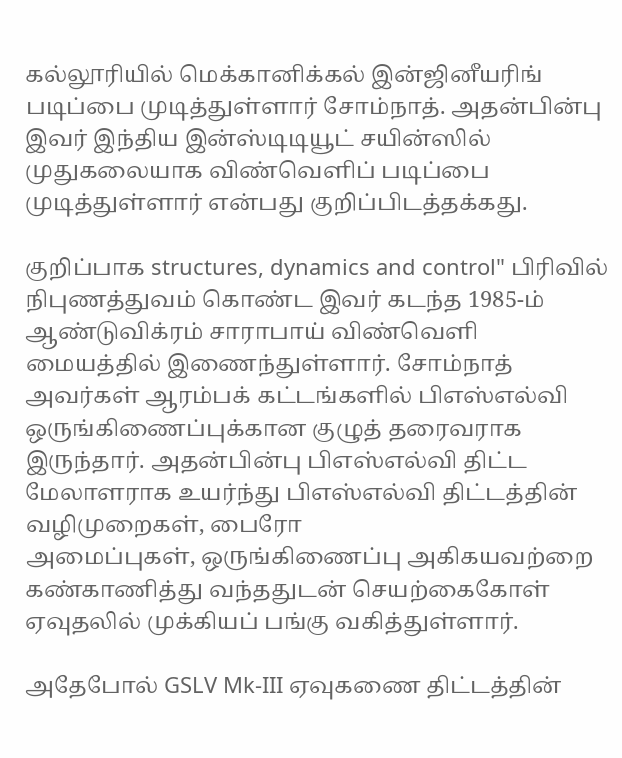கல்லூரியில் மெக்கானிக்கல் இன்ஜினீயரிங் படிப்பை முடித்துள்ளார் சோம்நாத். அதன்பின்பு இவர் இந்திய இன்ஸ்டிடியூட் சயின்ஸில் முதுகலையாக விண்வெளிப் படிப்பை முடித்துள்ளார் என்பது குறிப்பிடத்தக்கது.

குறிப்பாக structures, dynamics and control" பிரிவில் நிபுணத்துவம் கொண்ட இவர் கடந்த 1985-ம் ஆண்டுவிக்ரம் சாராபாய் விண்வெளி மையத்தில் இணைந்துள்ளார். சோம்நாத் அவர்கள் ஆரம்பக் கட்டங்களில் பிஎஸ்எல்வி ஒருங்கிணைப்புக்கான குழுத் தரைவராக இருந்தார். அதன்பின்பு பிஎஸ்எல்வி திட்ட மேலாளராக உயர்ந்து பிஎஸ்எல்வி திட்டத்தின் வழிமுறைகள், பைரோ
அமைப்புகள், ஒருங்கிணைப்பு அகிகயவற்றை கண்காணித்து வந்ததுடன் செயற்கைகோள் ஏவுதலில் முக்கியப் பங்கு வகித்துள்ளார்.

அதேபோல் GSLV Mk-III ஏவுகணை திட்டத்தின்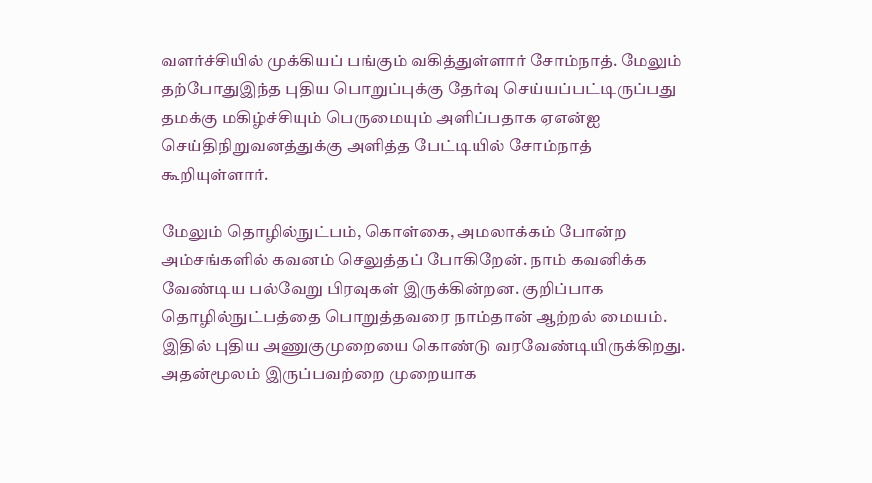வளர்ச்சியில் முக்கியப் பங்கும் வகித்துள்ளார் சோம்நாத். மேலும் தற்போதுஇந்த புதிய பொறுப்புக்கு தேர்வு செய்யப்பட்டிருப்பது தமக்கு மகிழ்ச்சியும் பெருமையும் அளிப்பதாக ஏஎன்ஐ செய்திநிறுவனத்துக்கு அளித்த பேட்டியில் சோம்நாத் கூறியுள்ளார்.

மேலும் தொழில்நுட்பம், கொள்கை, அமலாக்கம் போன்ற அம்சங்களில் கவனம் செலுத்தப் போகிறேன். நாம் கவனிக்க வேண்டிய பல்வேறு பிரவுகள் இருக்கின்றன. குறிப்பாக தொழில்நுட்பத்தை பொறுத்தவரை நாம்தான் ஆற்றல் மையம். இதில் புதிய அணுகுமுறையை கொண்டு வரவேண்டியிருக்கிறது. அதன்மூலம் இருப்பவற்றை முறையாக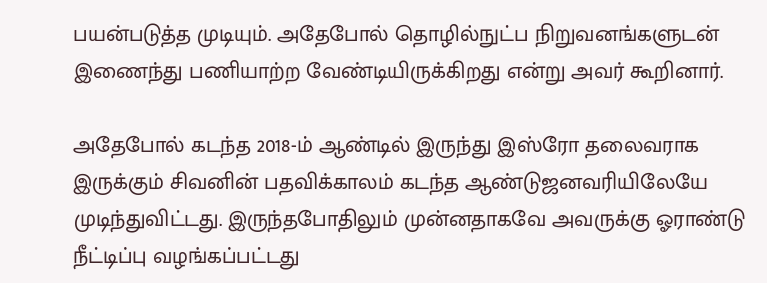பயன்படுத்த முடியும். அதேபோல் தொழில்நுட்ப நிறுவனங்களுடன் இணைந்து பணியாற்ற வேண்டியிருக்கிறது என்று அவர் கூறினார்.

அதேபோல் கடந்த 2018-ம் ஆண்டில் இருந்து இஸ்ரோ தலைவராக இருக்கும் சிவனின் பதவிக்காலம் கடந்த ஆண்டுஜனவரியிலேயே முடிந்துவிட்டது. இருந்தபோதிலும் முன்னதாகவே அவருக்கு ஓராண்டு நீட்டிப்பு வழங்கப்பட்டது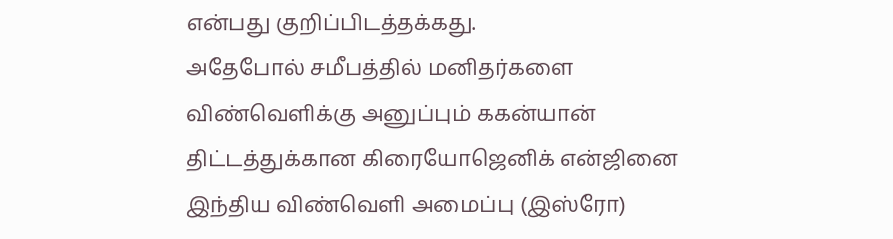என்பது குறிப்பிடத்தக்கது.
அதேபோல் சமீபத்தில் மனிதர்களை விண்வெளிக்கு அனுப்பும் ககன்யான் திட்டத்துக்கான கிரையோஜெனிக் என்ஜினை
இந்திய விண்வெளி அமைப்பு (இஸ்ரோ)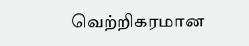வெற்றிகரமான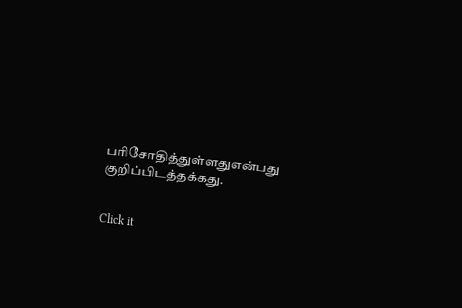பரிசோதித்துள்ளதுஎன்பது குறிப்பிடத்தக்கது.


Click it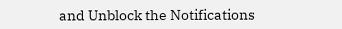and Unblock the Notifications